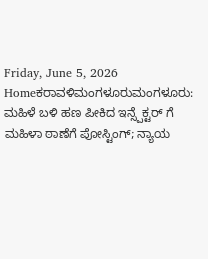Friday, June 5, 2026
Homeಕರಾವಳಿಮಂಗಳೂರುಮಂಗಳೂರು: ಮಹಿಳೆ ಬಳಿ ಹಣ ಪೀಕಿದ ಇನ್ಸ್ಪೆಕ್ಟರ್ ಗೆ ಮಹಿಳಾ ಠಾಣೆಗೆ ಪೋಸ್ಟಿಂಗ್; ನ್ಯಾಯ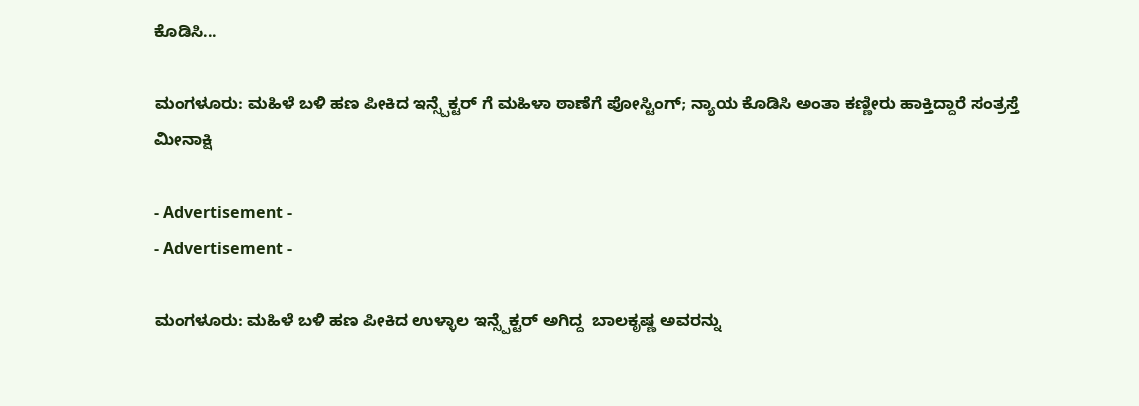ಕೊಡಿಸಿ...

ಮಂಗಳೂರು: ಮಹಿಳೆ ಬಳಿ ಹಣ ಪೀಕಿದ ಇನ್ಸ್ಪೆಕ್ಟರ್ ಗೆ ಮಹಿಳಾ ಠಾಣೆಗೆ ಪೋಸ್ಟಿಂಗ್; ನ್ಯಾಯ ಕೊಡಿಸಿ ಅಂತಾ ಕಣ್ಣೀರು ಹಾಕ್ತಿದ್ದಾರೆ ಸಂತ್ರಸ್ತೆ ಮೀನಾಕ್ಷಿ

- Advertisement -
- Advertisement -

ಮಂಗಳೂರು: ಮಹಿಳೆ ಬಳಿ ಹಣ ಪೀಕಿದ ಉಳ್ಳಾಲ ಇನ್ಸ್ಪೆಕ್ಟರ್ ಅಗಿದ್ದ  ಬಾಲಕೃಷ್ಣ‌ ಅವರನ್ನು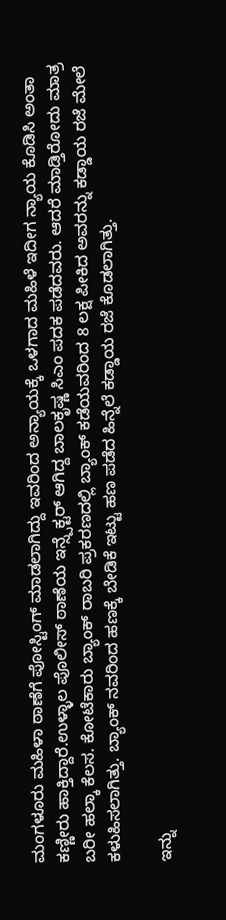ಮಂಗಳೂರು ಮಹಿಳಾ ಠಾಣೆಗೆ ಪೋಸ್ಟಿಂಗ್ ಮಾಡಲಾಗಿದ್ದು ಇವರಿಂದ ಅನ್ಯಾಯಕ್ಕೆ ಒಳಗಾದ ಮಹಿಳೆ ಇದೀಗ ನ್ಯಾಯ ಕೊಡಿಸಿ ಅಂತಾ ಕಣ್ಣೀರು ಹಾಕ್ತಿದ್ದಾರೆ.ಉಳ್ಳಾಲ ಪೊಲೀಸ್ ಠಾಣೆಯ ಇನ್ಸ್ಪೆಕ್ಟರ್ ಆಗಿದ್ದ ಬಾಲಕೃಷ್ಣ ಸಿಎಂ ಪದಕ ಪಡೆದವರು. ಆದರೆ ಮಾಡ್ತಿರೋದು ಮಾತ್ರ ಬರೀ ಹಲ್ಕಾ ಕೆಲಸ. ಕೋಟೆಕಾರು ಬ್ಯಾಂಕ್ ರಾಬರಿ ಪ್ರಕರಣದಲ್ಲಿ ಬ್ಯಾಂಕ್ ಕಡೆಯವರಿಂದ 8 ಲಕ್ಷ ಪೀಕಿದ ಅವರನ್ನು ಕಡ್ಡಾಯ ರಜೆ ಮೇಲೆ ಕಳುಹಿಸಲಾಗಿತ್ತು. ಬ್ಯಾಂಕ್ ನವರಿಂದ ಹಣಕ್ಕೆ ಬೇಡಿಕೆ ಇಟ್ಟು ಹಣ ಪಡೆದ ಹಿನ್ನೆಲೆ ಕಡ್ಡಾಯ ರಜೆ ಕೊಡಲಾಗಿತ್ತು.

ಇನ್ನು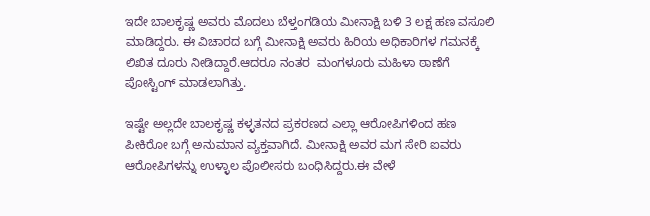ಇದೇ ಬಾಲಕೃಷ್ಣ ಅವರು ಮೊದಲು ಬೆಳ್ತಂಗಡಿಯ ಮೀನಾಕ್ಷಿ ಬಳಿ 3 ಲಕ್ಷ ಹಣ ವಸೂಲಿ ಮಾಡಿದ್ದರು. ಈ ವಿಚಾರದ ಬಗ್ಗೆ ಮೀನಾಕ್ಷಿ ಅವರು ಹಿರಿಯ ಅಧಿಕಾರಿಗಳ ಗಮನಕ್ಕೆ ಲಿಖಿತ ದೂರು ನೀಡಿದ್ದಾರೆ.ಆದರೂ ನಂತರ  ಮಂಗಳೂರು ಮಹಿಳಾ ಠಾಣೆಗೆ ಪೋಸ್ಟಿಂಗ್ ಮಾಡಲಾಗಿತ್ತು.

ಇಷ್ಟೇ ಅಲ್ಲದೇ ಬಾಲಕೃಷ್ಣ ಕಳ್ಳತನದ ಪ್ರಕರಣದ ಎಲ್ಲಾ ಆರೋಪಿಗಳಿಂದ ಹಣ ಪೀಕಿರೋ ಬಗ್ಗೆ ಅನುಮಾನ ವ್ಯಕ್ತವಾಗಿದೆ. ಮೀನಾಕ್ಷಿ ಅವರ ಮಗ ಸೇರಿ ಐವರು ಆರೋಪಿಗಳನ್ನು ಉಳ್ಳಾಲ ಪೊಲೀಸರು ಬಂಧಿಸಿದ್ದರು.ಈ ವೇಳೆ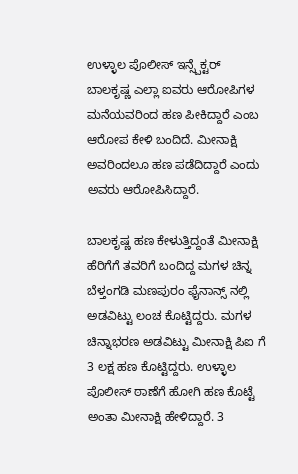ಉಳ್ಳಾಲ ಪೊಲೀಸ್ ಇನ್ಸ್ಪೆಕ್ಟರ್ ಬಾಲಕೃಷ್ಣ ಎಲ್ಲಾ ಐವರು ಆರೋಪಿಗಳ ಮನೆಯವರಿಂದ ಹಣ ಪೀಕಿದ್ದಾರೆ ಎಂಬ ಆರೋಪ ಕೇಳಿ ಬಂದಿದೆ. ಮೀನಾಕ್ಷಿ ಅವರಿಂದಲೂ ಹಣ ಪಡೆದಿದ್ದಾರೆ ಎಂದು ಅವರು ಆರೋಪಿಸಿದ್ದಾರೆ.

ಬಾಲಕೃಷ್ಣ ಹಣ ಕೇಳುತ್ತಿದ್ದಂತೆ ಮೀನಾಕ್ಷಿ ಹೆರಿಗೆಗೆ ತವರಿಗೆ ಬಂದಿದ್ದ ಮಗಳ ಚಿನ್ನ ಬೆಳ್ತಂಗಡಿ ಮಣಪುರಂ ಫೈನಾನ್ಸ್ ನಲ್ಲಿ ಅಡವಿಟ್ಟು ಲಂಚ ಕೊಟ್ಟಿದ್ದರು. ಮಗಳ ಚಿನ್ನಾಭರಣ ಅಡವಿಟ್ಟು ಮೀನಾಕ್ಷಿ ಪಿಐ ಗೆ 3 ಲಕ್ಷ ಹಣ ಕೊಟ್ಟಿದ್ದರು. ಉಳ್ಳಾಲ ಪೊಲೀಸ್ ಠಾಣೆಗೆ ಹೋಗಿ ಹಣ ಕೊಟ್ಟೆ ಅಂತಾ ಮೀನಾಕ್ಷಿ ಹೇಳಿದ್ದಾರೆ. 3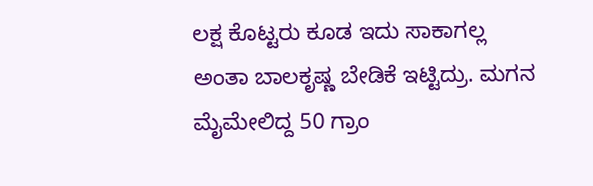ಲಕ್ಷ ಕೊಟ್ಟರು ಕೂಡ ಇದು ಸಾಕಾಗಲ್ಲ ಅಂತಾ ಬಾಲಕೃಷ್ಣ ಬೇಡಿಕೆ ಇಟ್ಟಿದ್ರು. ಮಗನ ಮೈಮೇಲಿದ್ದ 50 ಗ್ರಾಂ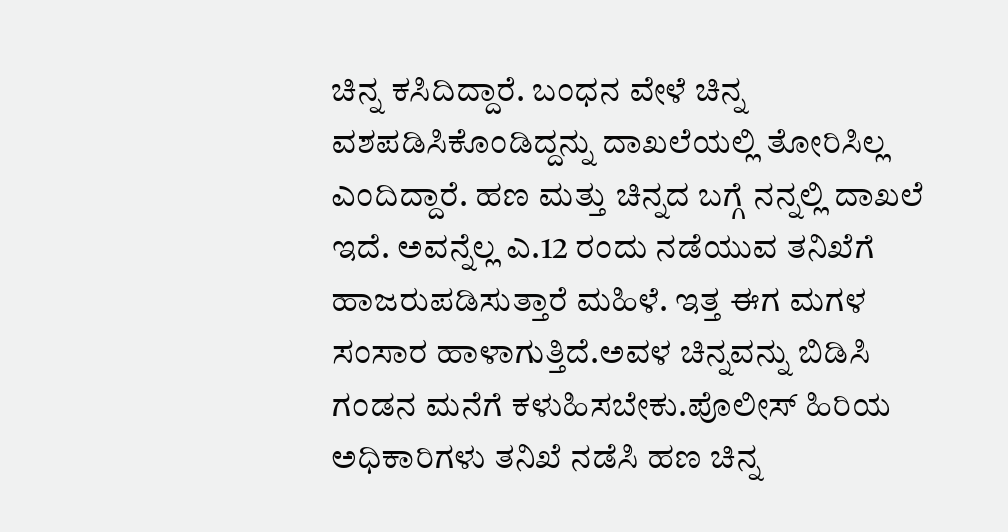ಚಿನ್ನ ಕಸಿದಿದ್ದಾರೆ. ಬಂಧನ ವೇಳೆ ಚಿನ್ನ ವಶಪಡಿಸಿಕೊಂಡಿದ್ದನ್ನು ದಾಖಲೆಯಲ್ಲಿ ತೋರಿಸಿಲ್ಲ ಎಂದಿದ್ದಾರೆ. ಹಣ ಮತ್ತು ಚಿನ್ನದ ಬಗ್ಗೆ ನನ್ನಲ್ಲಿ ದಾಖಲೆ ಇದೆ. ಅವನ್ನೆಲ್ಲ ಎ.12 ರಂದು ನಡೆಯುವ ತನಿಖೆಗೆ ಹಾಜರುಪಡಿಸುತ್ತಾರೆ ಮಹಿಳೆ. ಇತ್ತ ಈಗ ಮಗಳ ಸಂಸಾರ ಹಾಳಾಗುತ್ತಿದೆ.ಅವಳ ಚಿನ್ನವನ್ನು ಬಿಡಿಸಿ ಗಂಡನ ಮನೆಗೆ ಕಳುಹಿಸಬೇಕು.ಪೊಲೀಸ್ ಹಿರಿಯ ಅಧಿಕಾರಿಗಳು ತನಿಖೆ ನಡೆಸಿ ಹಣ ಚಿನ್ನ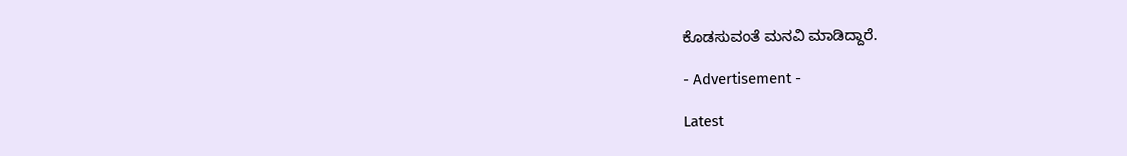ಕೊಡಸುವಂತೆ ಮನವಿ ಮಾಡಿದ್ದಾರೆ.

- Advertisement -

Latest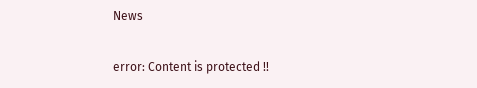News

error: Content is protected !!